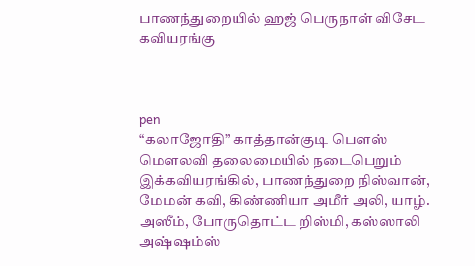பாணந்துறையில் ஹஜ் பெருநாள் விசேட கவியரங்கு



pen
“கலாஜோதி” காத்தான்குடி பௌஸ் மௌலவி தலைமையில் நடைபெறும் இக்கவியரங்கில், பாணந்துறை நிஸ்வான், மேமன் கவி, கிண்ணியா அமீர் அலி, யாழ். அஸீம், போருதொட்ட றிஸ்மி, கஸ்ஸாலி அஷ்ஷம்ஸ்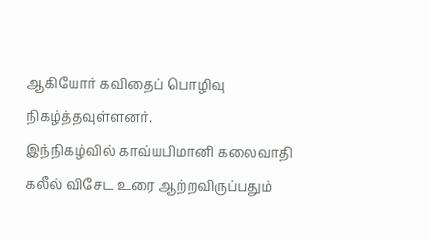ஆகியோர் கவிதைப் பொழிவு நிகழ்த்தவுள்ளனர்.
இந்நிகழ்வில் காவ்யபிமானி கலைவாதி கலீல் விசேட உரை ஆற்றவிருப்பதும்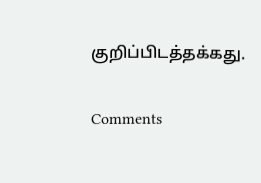குறிப்பிடத்தக்கது.

Comments